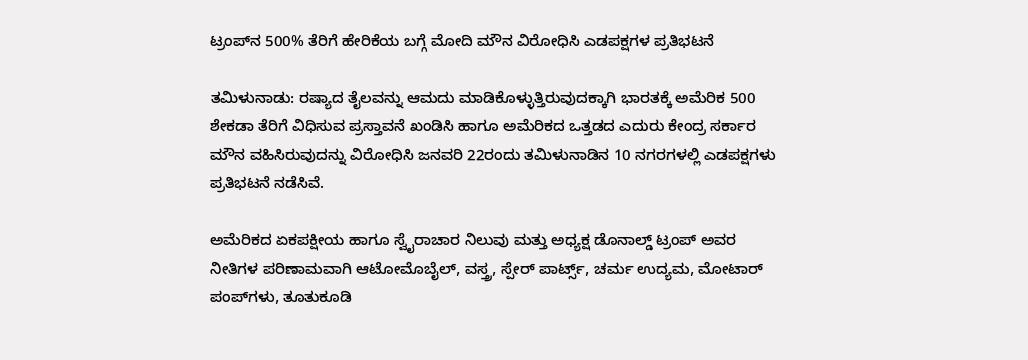ಟ್ರಂಪ್‌ನ 500% ತೆರಿಗೆ ಹೇರಿಕೆಯ ಬಗ್ಗೆ ಮೋದಿ ಮೌನ ವಿರೋಧಿಸಿ ಎಡಪಕ್ಷಗಳ ಪ್ರತಿಭಟನೆ

ತಮಿಳುನಾಡು: ರಷ್ಯಾದ ತೈಲವನ್ನು ಆಮದು ಮಾಡಿಕೊಳ್ಳುತ್ತಿರುವುದಕ್ಕಾಗಿ ಭಾರತಕ್ಕೆ ಅಮೆರಿಕ 500 ಶೇಕಡಾ ತೆರಿಗೆ ವಿಧಿಸುವ ಪ್ರಸ್ತಾವನೆ ಖಂಡಿಸಿ ಹಾಗೂ ಅಮೆರಿಕದ ಒತ್ತಡದ ಎದುರು ಕೇಂದ್ರ ಸರ್ಕಾರ ಮೌನ ವಹಿಸಿರುವುದನ್ನು ವಿರೋಧಿಸಿ ಜನವರಿ 22ರಂದು ತಮಿಳುನಾಡಿನ 10 ನಗರಗಳಲ್ಲಿ ಎಡಪಕ್ಷಗಳು ಪ್ರತಿಭಟನೆ ನಡೆಸಿವೆ.

ಅಮೆರಿಕದ ಏಕಪಕ್ಷೀಯ ಹಾಗೂ ಸ್ವೈರಾಚಾರ ನಿಲುವು ಮತ್ತು ಅಧ್ಯಕ್ಷ ಡೊನಾಲ್ಡ್ ಟ್ರಂಪ್ ಅವರ ನೀತಿಗಳ ಪರಿಣಾಮವಾಗಿ ಆಟೋಮೊಬೈಲ್, ವಸ್ತ್ರ, ಸ್ಪೇರ್ ಪಾರ್ಟ್ಸ್, ಚರ್ಮ ಉದ್ಯಮ, ಮೋಟಾರ್ ಪಂಪ್‌ಗಳು, ತೂತುಕೂಡಿ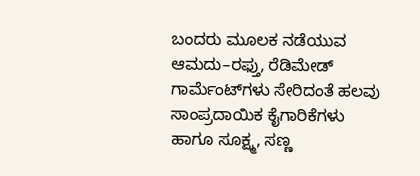ಬಂದರು ಮೂಲಕ ನಡೆಯುವ ಆಮದು–ರಫ್ತು, ರೆಡಿಮೇಡ್ ಗಾರ್ಮೆಂಟ್‌ಗಳು ಸೇರಿದಂತೆ ಹಲವು ಸಾಂಪ್ರದಾಯಿಕ ಕೈಗಾರಿಕೆಗಳು ಹಾಗೂ ಸೂಕ್ಷ್ಮ, ಸಣ್ಣ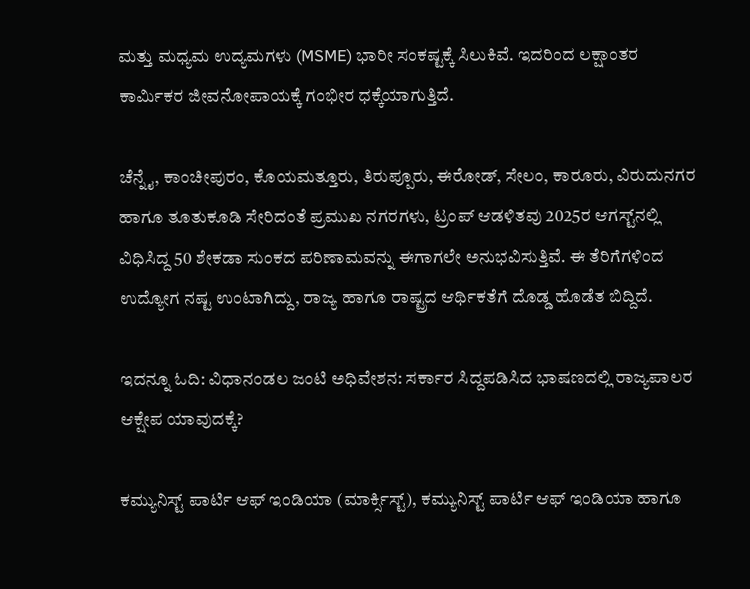ಮತ್ತು ಮಧ್ಯಮ ಉದ್ಯಮಗಳು (MSME) ಭಾರೀ ಸಂಕಷ್ಟಕ್ಕೆ ಸಿಲುಕಿವೆ. ಇದರಿಂದ ಲಕ್ಷಾಂತರ ಕಾರ್ಮಿಕರ ಜೀವನೋಪಾಯಕ್ಕೆ ಗಂಭೀರ ಧಕ್ಕೆಯಾಗುತ್ತಿದೆ.

ಚೆನ್ನೈ, ಕಾಂಚೀಪುರಂ, ಕೊಯಮತ್ತೂರು, ತಿರುಪ್ಪೂರು, ಈರೋಡ್, ಸೇಲಂ, ಕಾರೂರು, ವಿರುದುನಗರ ಹಾಗೂ ತೂತುಕೂಡಿ ಸೇರಿದಂತೆ ಪ್ರಮುಖ ನಗರಗಳು, ಟ್ರಂಪ್ ಆಡಳಿತವು 2025ರ ಆಗಸ್ಟ್‌ನಲ್ಲಿ ವಿಧಿಸಿದ್ದ 50 ಶೇಕಡಾ ಸುಂಕದ ಪರಿಣಾಮವನ್ನು ಈಗಾಗಲೇ ಅನುಭವಿಸುತ್ತಿವೆ. ಈ ತೆರಿಗೆಗಳಿಂದ ಉದ್ಯೋಗ ನಷ್ಟ ಉಂಟಾಗಿದ್ದು, ರಾಜ್ಯ ಹಾಗೂ ರಾಷ್ಟ್ರದ ಆರ್ಥಿಕತೆಗೆ ದೊಡ್ಡ ಹೊಡೆತ ಬಿದ್ದಿದೆ.

ಇದನ್ನೂ ಓದಿ: ವಿಧಾನಂಡಲ ಜಂಟಿ ಅಧಿವೇಶನ: ಸರ್ಕಾರ ಸಿದ್ದಪಡಿಸಿದ ಭಾಷಣದಲ್ಲಿ ರಾಜ್ಯಪಾಲರ ಆಕ್ಷೇಪ ಯಾವುದಕ್ಕೆ?

ಕಮ್ಯುನಿಸ್ಟ್ ಪಾರ್ಟಿ ಆಫ್ ಇಂಡಿಯಾ (ಮಾರ್ಕ್ಸಿಸ್ಟ್), ಕಮ್ಯುನಿಸ್ಟ್ ಪಾರ್ಟಿ ಆಫ್ ಇಂಡಿಯಾ ಹಾಗೂ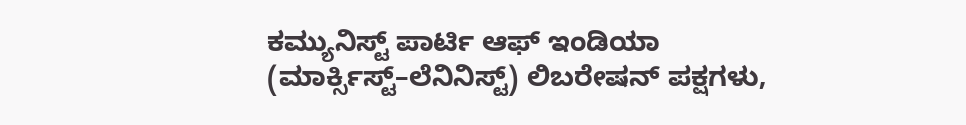ಕಮ್ಯುನಿಸ್ಟ್ ಪಾರ್ಟಿ ಆಫ್ ಇಂಡಿಯಾ (ಮಾರ್ಕ್ಸಿಸ್ಟ್–ಲೆನಿನಿಸ್ಟ್) ಲಿಬರೇಷನ್ ಪಕ್ಷಗಳು,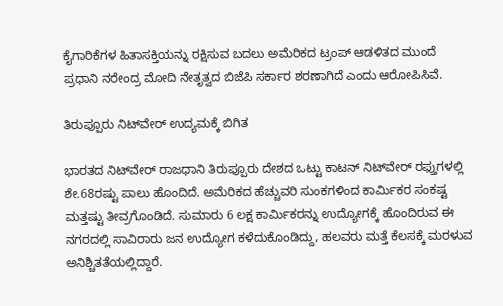ಕೈಗಾರಿಕೆಗಳ ಹಿತಾಸಕ್ತಿಯನ್ನು ರಕ್ಷಿಸುವ ಬದಲು ಅಮೆರಿಕದ ಟ್ರಂಪ್ ಆಡಳಿತದ ಮುಂದೆ ಪ್ರಧಾನಿ ನರೇಂದ್ರ ಮೋದಿ ನೇತೃತ್ವದ ಬಿಜೆಪಿ ಸರ್ಕಾರ ಶರಣಾಗಿದೆ ಎಂದು ಆರೋಪಿಸಿವೆ.

ತಿರುಪ್ಪೂರು ನಿಟ್‌ವೇರ್ ಉದ್ಯಮಕ್ಕೆ ಬಿಗಿತ

ಭಾರತದ ನಿಟ್‌ವೇರ್ ರಾಜಧಾನಿ ತಿರುಪ್ಪೂರು ದೇಶದ ಒಟ್ಟು ಕಾಟನ್ ನಿಟ್‌ವೇರ್ ರಫ್ತುಗಳಲ್ಲಿ ಶೇ.68ರಷ್ಟು ಪಾಲು ಹೊಂದಿದೆ. ಅಮೆರಿಕದ ಹೆಚ್ಚುವರಿ ಸುಂಕಗಳಿಂದ ಕಾರ್ಮಿಕರ ಸಂಕಷ್ಟ ಮತ್ತಷ್ಟು ತೀವ್ರಗೊಂಡಿದೆ. ಸುಮಾರು 6 ಲಕ್ಷ ಕಾರ್ಮಿಕರನ್ನು ಉದ್ಯೋಗಕ್ಕೆ ಹೊಂದಿರುವ ಈ ನಗರದಲ್ಲಿ ಸಾವಿರಾರು ಜನ ಉದ್ಯೋಗ ಕಳೆದುಕೊಂಡಿದ್ದು, ಹಲವರು ಮತ್ತೆ ಕೆಲಸಕ್ಕೆ ಮರಳುವ ಅನಿಶ್ಚಿತತೆಯಲ್ಲಿದ್ದಾರೆ.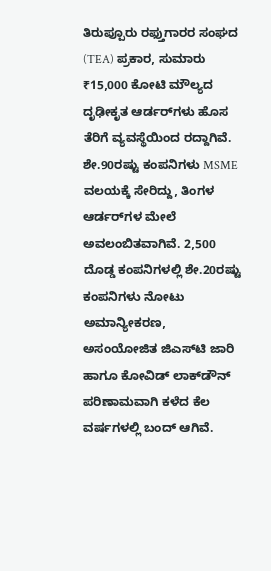ತಿರುಪ್ಪೂರು ರಫ್ತುಗಾರರ ಸಂಘದ (TEA) ಪ್ರಕಾರ, ಸುಮಾರು ₹15,000 ಕೋಟಿ ಮೌಲ್ಯದ ದೃಢೀಕೃತ ಆರ್ಡರ್‌ಗಳು ಹೊಸ ತೆರಿಗೆ ವ್ಯವಸ್ಥೆಯಿಂದ ರದ್ದಾಗಿವೆ. ಶೇ.90ರಷ್ಟು ಕಂಪನಿಗಳು MSME ವಲಯಕ್ಕೆ ಸೇರಿದ್ದು, ತಿಂಗಳ ಆರ್ಡರ್‌ಗಳ ಮೇಲೆ ಅವಲಂಬಿತವಾಗಿವೆ. 2,500 ದೊಡ್ಡ ಕಂಪನಿಗಳಲ್ಲಿ ಶೇ.20ರಷ್ಟು ಕಂಪನಿಗಳು ನೋಟು ಅಮಾನ್ಯೀಕರಣ, ಅಸಂಯೋಜಿತ ಜಿಎಸ್‌ಟಿ ಜಾರಿ ಹಾಗೂ ಕೋವಿಡ್ ಲಾಕ್‌ಡೌನ್ ಪರಿಣಾಮವಾಗಿ ಕಳೆದ ಕೆಲ ವರ್ಷಗಳಲ್ಲಿ ಬಂದ್ ಆಗಿವೆ.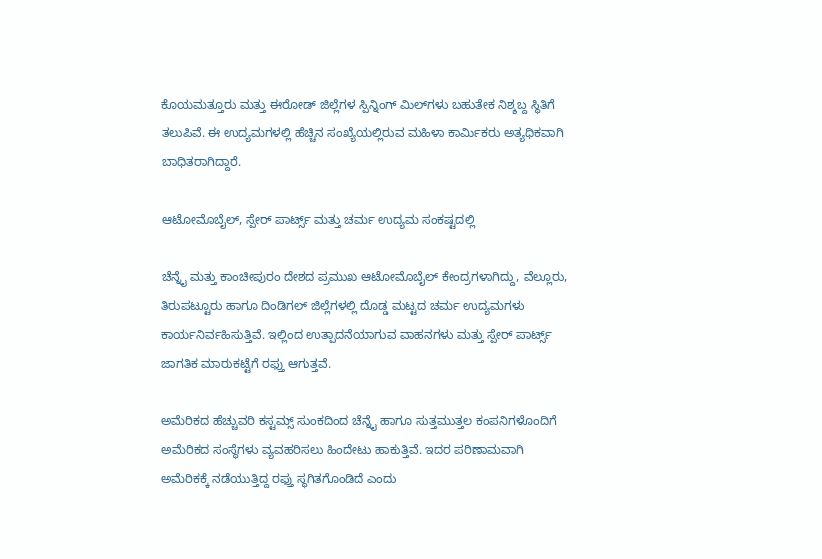ಕೊಯಮತ್ತೂರು ಮತ್ತು ಈರೋಡ್ ಜಿಲ್ಲೆಗಳ ಸ್ಪಿನ್ನಿಂಗ್ ಮಿಲ್‌ಗಳು ಬಹುತೇಕ ನಿಶ್ಶಬ್ದ ಸ್ಥಿತಿಗೆ ತಲುಪಿವೆ. ಈ ಉದ್ಯಮಗಳಲ್ಲಿ ಹೆಚ್ಚಿನ ಸಂಖ್ಯೆಯಲ್ಲಿರುವ ಮಹಿಳಾ ಕಾರ್ಮಿಕರು ಅತ್ಯಧಿಕವಾಗಿ ಬಾಧಿತರಾಗಿದ್ದಾರೆ.

ಆಟೋಮೊಬೈಲ್, ಸ್ಪೇರ್ ಪಾರ್ಟ್ಸ್ ಮತ್ತು ಚರ್ಮ ಉದ್ಯಮ ಸಂಕಷ್ಟದಲ್ಲಿ

ಚೆನ್ನೈ ಮತ್ತು ಕಾಂಚೀಪುರಂ ದೇಶದ ಪ್ರಮುಖ ಆಟೋಮೊಬೈಲ್ ಕೇಂದ್ರಗಳಾಗಿದ್ದು, ವೆಲ್ಲೂರು, ತಿರುಪಟ್ಟೂರು ಹಾಗೂ ದಿಂಡಿಗಲ್ ಜಿಲ್ಲೆಗಳಲ್ಲಿ ದೊಡ್ಡ ಮಟ್ಟದ ಚರ್ಮ ಉದ್ಯಮಗಳು ಕಾರ್ಯನಿರ್ವಹಿಸುತ್ತಿವೆ. ಇಲ್ಲಿಂದ ಉತ್ಪಾದನೆಯಾಗುವ ವಾಹನಗಳು ಮತ್ತು ಸ್ಪೇರ್ ಪಾರ್ಟ್ಸ್ ಜಾಗತಿಕ ಮಾರುಕಟ್ಟೆಗೆ ರಫ್ತು ಆಗುತ್ತವೆ.

ಅಮೆರಿಕದ ಹೆಚ್ಚುವರಿ ಕಸ್ಟಮ್ಸ್ ಸುಂಕದಿಂದ ಚೆನ್ನೈ ಹಾಗೂ ಸುತ್ತಮುತ್ತಲ ಕಂಪನಿಗಳೊಂದಿಗೆ ಅಮೆರಿಕದ ಸಂಸ್ಥೆಗಳು ವ್ಯವಹರಿಸಲು ಹಿಂದೇಟು ಹಾಕುತ್ತಿವೆ. ಇದರ ಪರಿಣಾಮವಾಗಿ ಅಮೆರಿಕಕ್ಕೆ ನಡೆಯುತ್ತಿದ್ದ ರಫ್ತು ಸ್ಥಗಿತಗೊಂಡಿದೆ ಎಂದು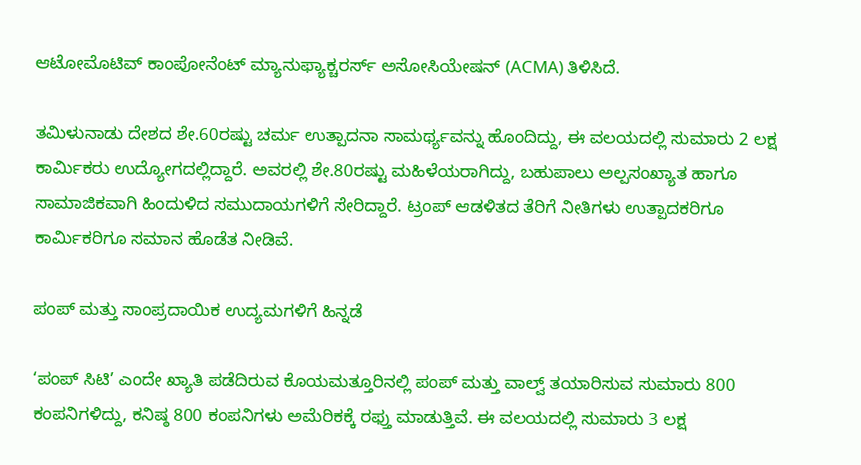ಆಟೋಮೊಟಿವ್ ಕಾಂಪೋನೆಂಟ್ ಮ್ಯಾನುಫ್ಯಾಕ್ಚರರ್ಸ್ ಅಸೋಸಿಯೇಷನ್ (ACMA) ತಿಳಿಸಿದೆ.

ತಮಿಳುನಾಡು ದೇಶದ ಶೇ.60ರಷ್ಟು ಚರ್ಮ ಉತ್ಪಾದನಾ ಸಾಮರ್ಥ್ಯವನ್ನು ಹೊಂದಿದ್ದು, ಈ ವಲಯದಲ್ಲಿ ಸುಮಾರು 2 ಲಕ್ಷ ಕಾರ್ಮಿಕರು ಉದ್ಯೋಗದಲ್ಲಿದ್ದಾರೆ. ಅವರಲ್ಲಿ ಶೇ.80ರಷ್ಟು ಮಹಿಳೆಯರಾಗಿದ್ದು, ಬಹುಪಾಲು ಅಲ್ಪಸಂಖ್ಯಾತ ಹಾಗೂ ಸಾಮಾಜಿಕವಾಗಿ ಹಿಂದುಳಿದ ಸಮುದಾಯಗಳಿಗೆ ಸೇರಿದ್ದಾರೆ. ಟ್ರಂಪ್ ಆಡಳಿತದ ತೆರಿಗೆ ನೀತಿಗಳು ಉತ್ಪಾದಕರಿಗೂ ಕಾರ್ಮಿಕರಿಗೂ ಸಮಾನ ಹೊಡೆತ ನೀಡಿವೆ.

ಪಂಪ್ ಮತ್ತು ಸಾಂಪ್ರದಾಯಿಕ ಉದ್ಯಮಗಳಿಗೆ ಹಿನ್ನಡೆ

‘ಪಂಪ್ ಸಿಟಿ’ ಎಂದೇ ಖ್ಯಾತಿ ಪಡೆದಿರುವ ಕೊಯಮತ್ತೂರಿನಲ್ಲಿ ಪಂಪ್ ಮತ್ತು ವಾಲ್ವ್ ತಯಾರಿಸುವ ಸುಮಾರು 800 ಕಂಪನಿಗಳಿದ್ದು, ಕನಿಷ್ಠ 800 ಕಂಪನಿಗಳು ಅಮೆರಿಕಕ್ಕೆ ರಫ್ತು ಮಾಡುತ್ತಿವೆ. ಈ ವಲಯದಲ್ಲಿ ಸುಮಾರು 3 ಲಕ್ಷ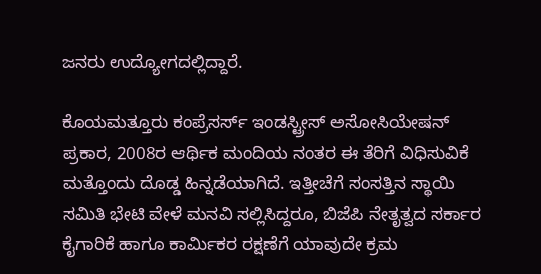ಜನರು ಉದ್ಯೋಗದಲ್ಲಿದ್ದಾರೆ.

ಕೊಯಮತ್ತೂರು ಕಂಪ್ರೆಸರ್ಸ್ ಇಂಡಸ್ಟ್ರೀಸ್ ಅಸೋಸಿಯೇಷನ್ ಪ್ರಕಾರ, 2008ರ ಆರ್ಥಿಕ ಮಂದಿಯ ನಂತರ ಈ ತೆರಿಗೆ ವಿಧಿಸುವಿಕೆ ಮತ್ತೊಂದು ದೊಡ್ಡ ಹಿನ್ನಡೆಯಾಗಿದೆ. ಇತ್ತೀಚೆಗೆ ಸಂಸತ್ತಿನ ಸ್ಥಾಯಿ ಸಮಿತಿ ಭೇಟಿ ವೇಳೆ ಮನವಿ ಸಲ್ಲಿಸಿದ್ದರೂ, ಬಿಜೆಪಿ ನೇತೃತ್ವದ ಸರ್ಕಾರ ಕೈಗಾರಿಕೆ ಹಾಗೂ ಕಾರ್ಮಿಕರ ರಕ್ಷಣೆಗೆ ಯಾವುದೇ ಕ್ರಮ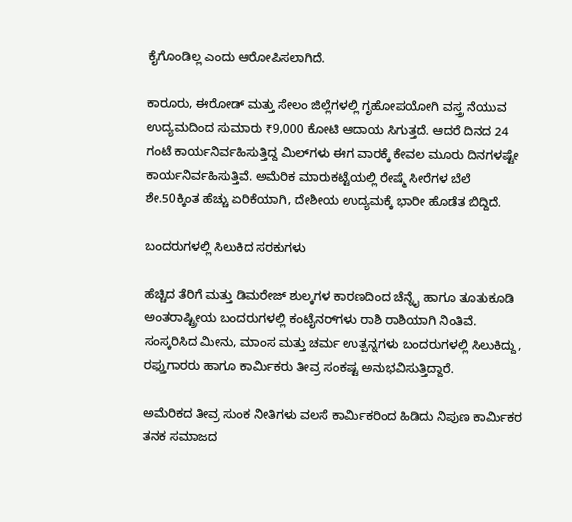ಕೈಗೊಂಡಿಲ್ಲ ಎಂದು ಆರೋಪಿಸಲಾಗಿದೆ.

ಕಾರೂರು, ಈರೋಡ್ ಮತ್ತು ಸೇಲಂ ಜಿಲ್ಲೆಗಳಲ್ಲಿ ಗೃಹೋಪಯೋಗಿ ವಸ್ತ್ರ ನೆಯುವ ಉದ್ಯಮದಿಂದ ಸುಮಾರು ₹9,000 ಕೋಟಿ ಆದಾಯ ಸಿಗುತ್ತದೆ. ಆದರೆ ದಿನದ 24 ಗಂಟೆ ಕಾರ್ಯನಿರ್ವಹಿಸುತ್ತಿದ್ದ ಮಿಲ್‌ಗಳು ಈಗ ವಾರಕ್ಕೆ ಕೇವಲ ಮೂರು ದಿನಗಳಷ್ಟೇ ಕಾರ್ಯನಿರ್ವಹಿಸುತ್ತಿವೆ. ಅಮೆರಿಕ ಮಾರುಕಟ್ಟೆಯಲ್ಲಿ ರೇಷ್ಮೆ ಸೀರೆಗಳ ಬೆಲೆ ಶೇ.50ಕ್ಕಿಂತ ಹೆಚ್ಚು ಏರಿಕೆಯಾಗಿ, ದೇಶೀಯ ಉದ್ಯಮಕ್ಕೆ ಭಾರೀ ಹೊಡೆತ ಬಿದ್ದಿದೆ.

ಬಂದರುಗಳಲ್ಲಿ ಸಿಲುಕಿದ ಸರಕುಗಳು

ಹೆಚ್ಚಿದ ತೆರಿಗೆ ಮತ್ತು ಡಿಮರೇಜ್ ಶುಲ್ಕಗಳ ಕಾರಣದಿಂದ ಚೆನ್ನೈ ಹಾಗೂ ತೂತುಕೂಡಿ ಅಂತರಾಷ್ಟ್ರೀಯ ಬಂದರುಗಳಲ್ಲಿ ಕಂಟೈನರ್‌ಗಳು ರಾಶಿ ರಾಶಿಯಾಗಿ ನಿಂತಿವೆ. ಸಂಸ್ಕರಿಸಿದ ಮೀನು, ಮಾಂಸ ಮತ್ತು ಚರ್ಮ ಉತ್ಪನ್ನಗಳು ಬಂದರುಗಳಲ್ಲಿ ಸಿಲುಕಿದ್ದು, ರಫ್ತುಗಾರರು ಹಾಗೂ ಕಾರ್ಮಿಕರು ತೀವ್ರ ಸಂಕಷ್ಟ ಅನುಭವಿಸುತ್ತಿದ್ದಾರೆ.

ಅಮೆರಿಕದ ತೀವ್ರ ಸುಂಕ ನೀತಿಗಳು ವಲಸೆ ಕಾರ್ಮಿಕರಿಂದ ಹಿಡಿದು ನಿಪುಣ ಕಾರ್ಮಿಕರ ತನಕ ಸಮಾಜದ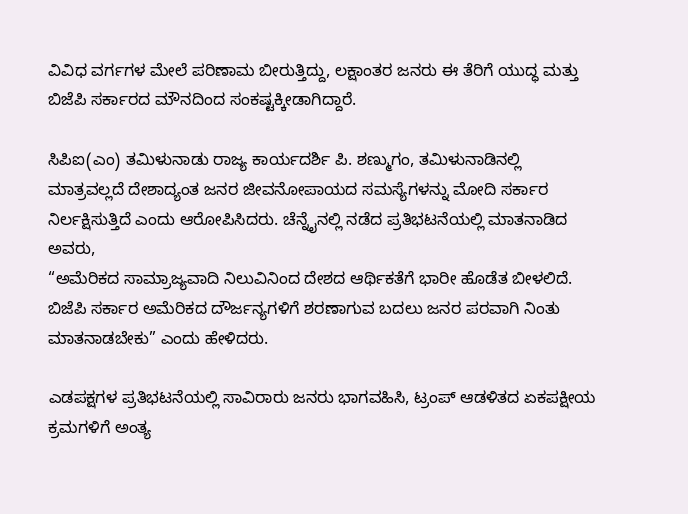ವಿವಿಧ ವರ್ಗಗಳ ಮೇಲೆ ಪರಿಣಾಮ ಬೀರುತ್ತಿದ್ದು, ಲಕ್ಷಾಂತರ ಜನರು ಈ ತೆರಿಗೆ ಯುದ್ಧ ಮತ್ತು ಬಿಜೆಪಿ ಸರ್ಕಾರದ ಮೌನದಿಂದ ಸಂಕಷ್ಟಕ್ಕೀಡಾಗಿದ್ದಾರೆ.

ಸಿಪಿಐ(ಎಂ) ತಮಿಳುನಾಡು ರಾಜ್ಯ ಕಾರ್ಯದರ್ಶಿ ಪಿ. ಶಣ್ಮುಗಂ, ತಮಿಳುನಾಡಿನಲ್ಲಿ ಮಾತ್ರವಲ್ಲದೆ ದೇಶಾದ್ಯಂತ ಜನರ ಜೀವನೋಪಾಯದ ಸಮಸ್ಯೆಗಳನ್ನು ಮೋದಿ ಸರ್ಕಾರ ನಿರ್ಲಕ್ಷಿಸುತ್ತಿದೆ ಎಂದು ಆರೋಪಿಸಿದರು. ಚೆನ್ನೈನಲ್ಲಿ ನಡೆದ ಪ್ರತಿಭಟನೆಯಲ್ಲಿ ಮಾತನಾಡಿದ ಅವರು,
“ಅಮೆರಿಕದ ಸಾಮ್ರಾಜ್ಯವಾದಿ ನಿಲುವಿನಿಂದ ದೇಶದ ಆರ್ಥಿಕತೆಗೆ ಭಾರೀ ಹೊಡೆತ ಬೀಳಲಿದೆ. ಬಿಜೆಪಿ ಸರ್ಕಾರ ಅಮೆರಿಕದ ದೌರ್ಜನ್ಯಗಳಿಗೆ ಶರಣಾಗುವ ಬದಲು ಜನರ ಪರವಾಗಿ ನಿಂತು ಮಾತನಾಡಬೇಕು” ಎಂದು ಹೇಳಿದರು.

ಎಡಪಕ್ಷಗಳ ಪ್ರತಿಭಟನೆಯಲ್ಲಿ ಸಾವಿರಾರು ಜನರು ಭಾಗವಹಿಸಿ, ಟ್ರಂಪ್ ಆಡಳಿತದ ಏಕಪಕ್ಷೀಯ ಕ್ರಮಗಳಿಗೆ ಅಂತ್ಯ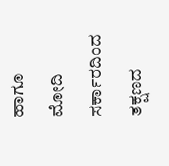ಹಾಗೂ ಮೋದಿ ಸರ್ಕಾರದಿಂದ ತಕ್ಷಣದ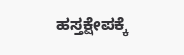ಹಸ್ತಕ್ಷೇಪಕ್ಕೆ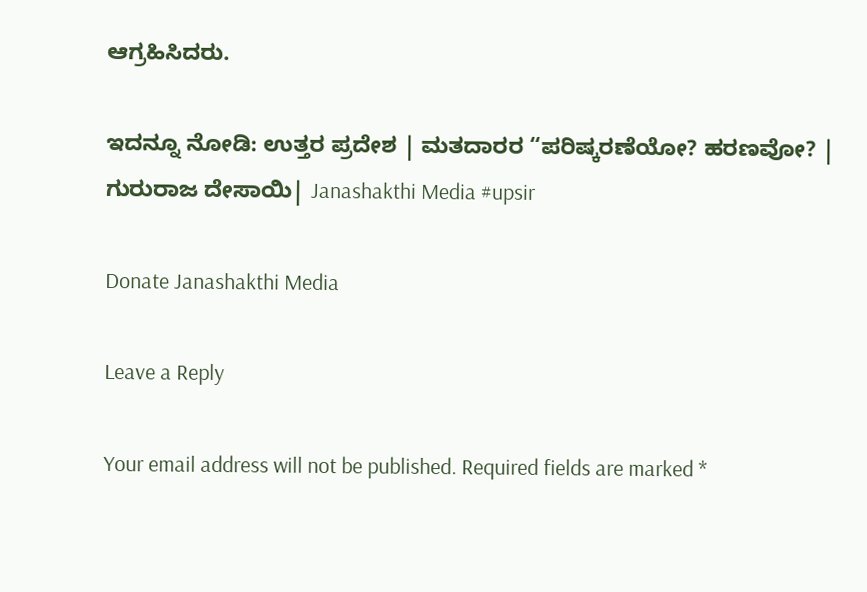ಆಗ್ರಹಿಸಿದರು.

ಇದನ್ನೂ ನೋಡಿ: ಉತ್ತರ ಪ್ರದೇಶ | ಮತದಾರರ “ಪರಿಷ್ಕರಣೆಯೋ? ಹರಣವೋ? | ಗುರುರಾಜ ದೇಸಾಯಿ| Janashakthi Media #upsir

Donate Janashakthi Media

Leave a Reply

Your email address will not be published. Required fields are marked *